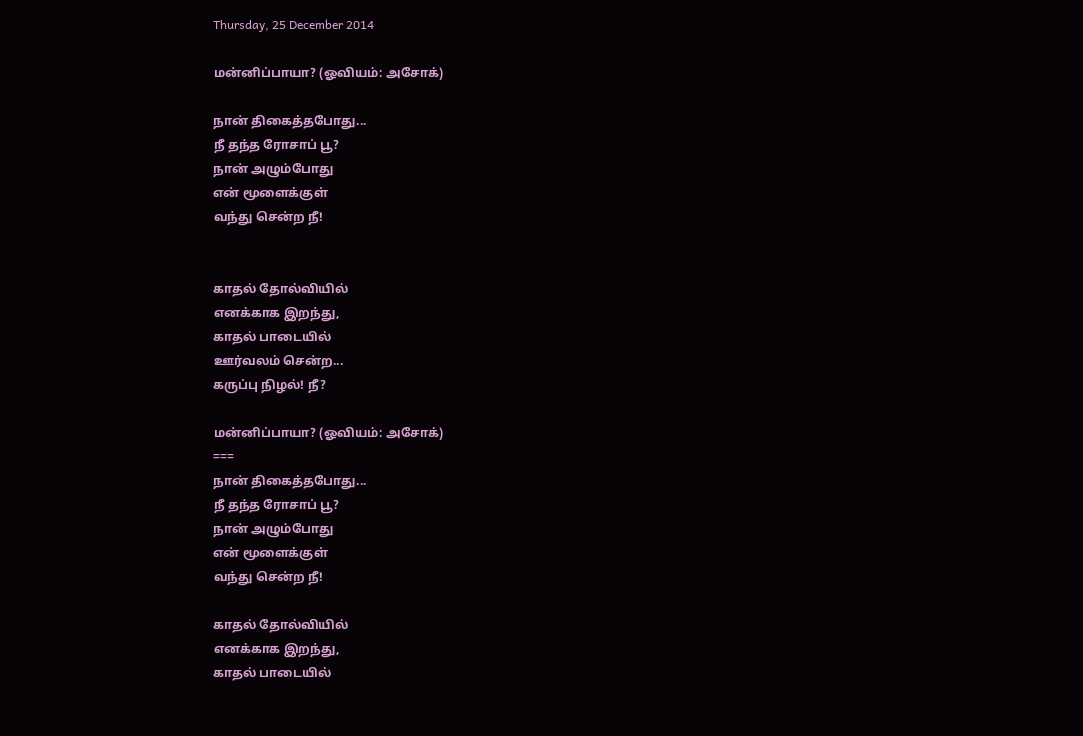Thursday, 25 December 2014

மன்னிப்பாயா? (ஓவியம்: அசோக்)

நான் திகைத்தபோது...
நீ தந்த ரோசாப் பூ?
நான் அழும்போது
என் மூளைக்குள்
வந்து சென்ற நீ!


காதல் தோல்வியில்
எனக்காக இறந்து,
காதல் பாடையில்
ஊர்வலம் சென்ற...
கருப்பு நிழல்! நீ?

மன்னிப்பாயா? (ஓவியம்: அசோக்)
===
நான் திகைத்தபோது...
நீ தந்த ரோசாப் பூ?
நான் அழும்போது
என் மூளைக்குள்
வந்து சென்ற நீ!

காதல் தோல்வியில்
எனக்காக இறந்து,
காதல் பாடையில்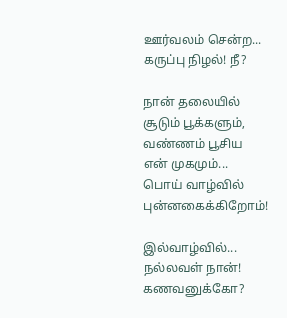ஊர்வலம் சென்ற...
கருப்பு நிழல்! நீ?

நான் தலையில்
சூடும் பூக்களும்,
வண்ணம் பூசிய
என் முகமும்...
பொய் வாழ்வில்
புன்னகைக்கிறோம்!

இல்வாழ்வில்...
நல்லவள் நான்!
கணவனுக்கோ?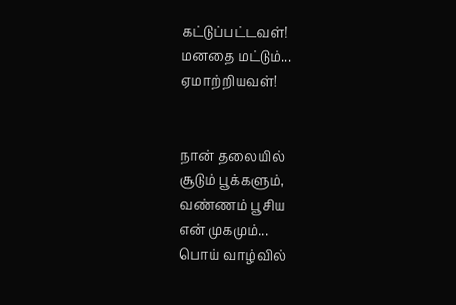கட்டுப்பட்டவள்!
மனதை மட்டும்...
ஏமாற்றியவள்!


நான் தலையில்
சூடும் பூக்களும்,
வண்ணம் பூசிய
என் முகமும்...
பொய் வாழ்வில்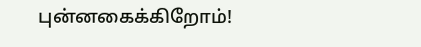புன்னகைக்கிறோம்!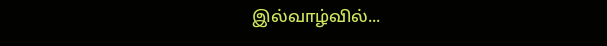இல்வாழ்வில்...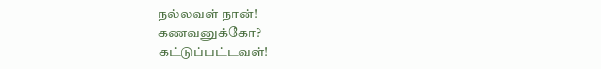நல்லவள் நான்!
கணவனுக்கோ?
கட்டுப்பட்டவள்!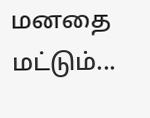மனதை மட்டும்...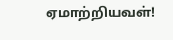ஏமாற்றியவள்!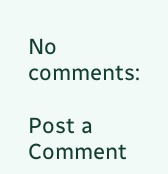No comments:

Post a Comment